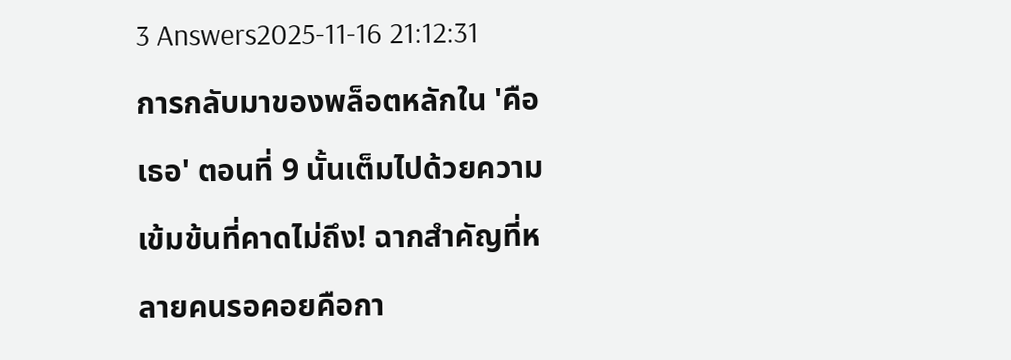3 Answers2025-11-16 21:12:31
การกลับมาของพล็อตหลักใน 'คือเธอ' ตอนที่ 9 นั้นเต็มไปด้วยความเข้มข้นที่คาดไม่ถึง! ฉากสำคัญที่หลายคนรอคอยคือกา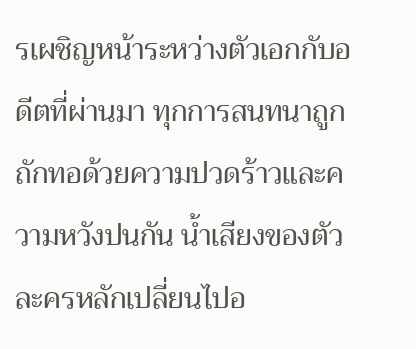รเผชิญหน้าระหว่างตัวเอกกับอดีตที่ผ่านมา ทุกการสนทนาถูกถักทอด้วยความปวดร้าวและความหวังปนกัน น้ำเสียงของตัวละครหลักเปลี่ยนไปอ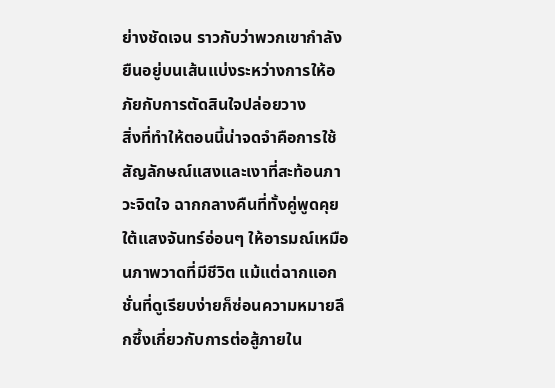ย่างชัดเจน ราวกับว่าพวกเขากำลังยืนอยู่บนเส้นแบ่งระหว่างการให้อภัยกับการตัดสินใจปล่อยวาง
สิ่งที่ทำให้ตอนนี้น่าจดจำคือการใช้สัญลักษณ์แสงและเงาที่สะท้อนภาวะจิตใจ ฉากกลางคืนที่ทั้งคู่พูดคุยใต้แสงจันทร์อ่อนๆ ให้อารมณ์เหมือนภาพวาดที่มีชีวิต แม้แต่ฉากแอกชั่นที่ดูเรียบง่ายก็ซ่อนความหมายลึกซึ้งเกี่ยวกับการต่อสู้ภายใน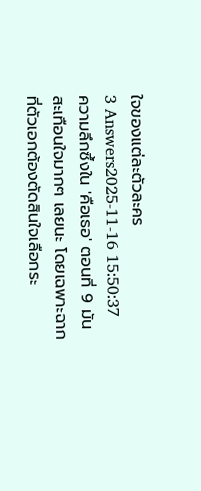ใจของแต่ละตัวละคร
3 Answers2025-11-16 15:50:37
ความลึกซึ้งใน 'คือเธอ' ตอนที่ 9 มันสะเทือนใจมากๆ เลยนะ โดยเฉพาะฉากที่ตัวเอกต้องตัดสินใจเลือกระ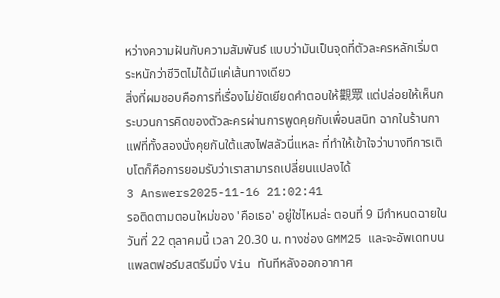หว่างความฝันกับความสัมพันธ์ แบบว่ามันเป็นจุดที่ตัวละครหลักเริ่มตระหนักว่าชีวิตไม่ได้มีแค่เส้นทางเดียว
สิ่งที่ผมชอบคือการที่เรื่องไม่ยัดเยียดคำตอบให้觀眾 แต่ปล่อยให้เห็นกระบวนการคิดของตัวละครผ่านการพูดคุยกับเพื่อนสนิท ฉากในร้านกาแฟที่ทั้งสองนั่งคุยกันใต้แสงไฟสลัวนี่แหละ ที่ทำให้เข้าใจว่าบางทีการเติบโตก็คือการยอมรับว่าเราสามารถเปลี่ยนแปลงได้
3 Answers2025-11-16 21:02:41
รอติดตามตอนใหม่ของ 'คือเธอ' อยู่ใช่ไหมล่ะ ตอนที่ 9 มีกำหนดฉายในวันที่ 22 ตุลาคมนี้ เวลา 20.30 น. ทางช่อง GMM25 และจะอัพเดทบนแพลตฟอร์มสตรีมมิ่ง Viu ทันทีหลังออกอากาศ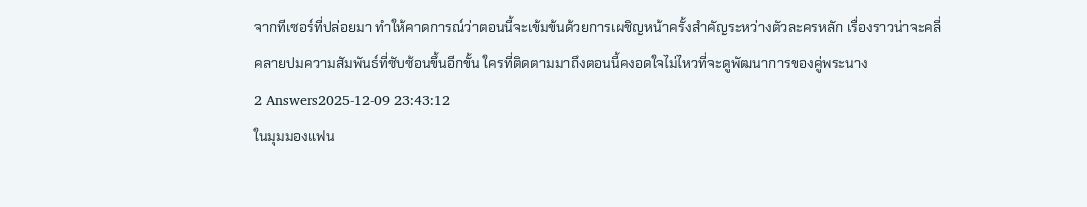จากทีเซอร์ที่ปล่อยมา ทำให้คาดการณ์ว่าตอนนี้จะเข้มข้นด้วยการเผชิญหน้าครั้งสำคัญระหว่างตัวละครหลัก เรื่องราวน่าจะคลี่คลายปมความสัมพันธ์ที่ซับซ้อนขึ้นอีกขั้น ใครที่ติดตามมาถึงตอนนี้คงอดใจไม่ไหวที่จะดูพัฒนาการของคู่พระนาง
2 Answers2025-12-09 23:43:12
ในมุมมองแฟน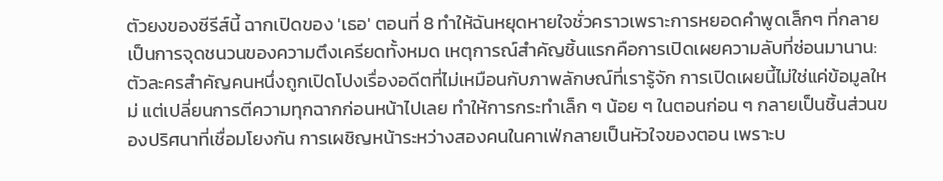ตัวยงของซีรีส์นี้ ฉากเปิดของ 'เธอ' ตอนที่ 8 ทำให้ฉันหยุดหายใจชั่วคราวเพราะการหยอดคำพูดเล็กๆ ที่กลายเป็นการจุดชนวนของความตึงเครียดทั้งหมด เหตุการณ์สำคัญชิ้นแรกคือการเปิดเผยความลับที่ซ่อนมานาน: ตัวละครสำคัญคนหนึ่งถูกเปิดโปงเรื่องอดีตที่ไม่เหมือนกับภาพลักษณ์ที่เรารู้จัก การเปิดเผยนี้ไม่ใช่แค่ข้อมูลใหม่ แต่เปลี่ยนการตีความทุกฉากก่อนหน้าไปเลย ทำให้การกระทำเล็ก ๆ น้อย ๆ ในตอนก่อน ๆ กลายเป็นชิ้นส่วนของปริศนาที่เชื่อมโยงกัน การเผชิญหน้าระหว่างสองคนในคาเฟ่กลายเป็นหัวใจของตอน เพราะบ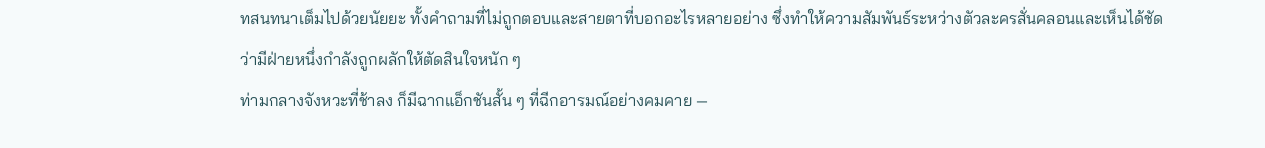ทสนทนาเต็มไปด้วยนัยยะ ทั้งคำถามที่ไม่ถูกตอบและสายตาที่บอกอะไรหลายอย่าง ซึ่งทำให้ความสัมพันธ์ระหว่างตัวละครสั่นคลอนและเห็นได้ชัดว่ามีฝ่ายหนึ่งกำลังถูกผลักให้ตัดสินใจหนัก ๆ
ท่ามกลางจังหวะที่ช้าลง ก็มีฉากแอ็กชันสั้น ๆ ที่ฉีกอารมณ์อย่างคมคาย —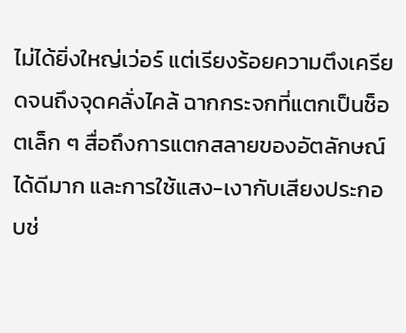ไม่ได้ยิ่งใหญ่เว่อร์ แต่เรียงร้อยความตึงเครียดจนถึงจุดคลั่งไคล้ ฉากกระจกที่แตกเป็นช็อตเล็ก ๆ สื่อถึงการแตกสลายของอัตลักษณ์ได้ดีมาก และการใช้แสง-เงากับเสียงประกอบช่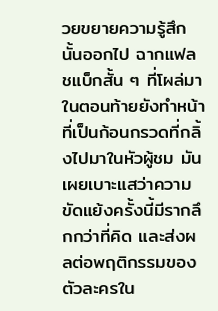วยขยายความรู้สึกนั้นออกไป ฉากแฟลชแบ็กสั้น ๆ ที่โผล่มาในตอนท้ายยังทำหน้าที่เป็นก้อนกรวดที่กลิ้งไปมาในหัวผู้ชม มันเผยเบาะแสว่าความขัดแย้งครั้งนี้มีรากลึกกว่าที่คิด และส่งผลต่อพฤติกรรมของตัวละครใน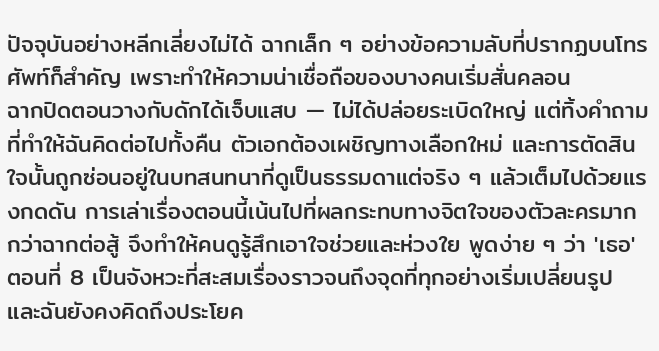ปัจจุบันอย่างหลีกเลี่ยงไม่ได้ ฉากเล็ก ๆ อย่างข้อความลับที่ปรากฏบนโทรศัพท์ก็สำคัญ เพราะทำให้ความน่าเชื่อถือของบางคนเริ่มสั่นคลอน
ฉากปิดตอนวางกับดักได้เจ็บแสบ — ไม่ได้ปล่อยระเบิดใหญ่ แต่ทิ้งคำถามที่ทำให้ฉันคิดต่อไปทั้งคืน ตัวเอกต้องเผชิญทางเลือกใหม่ และการตัดสินใจนั้นถูกซ่อนอยู่ในบทสนทนาที่ดูเป็นธรรมดาแต่จริง ๆ แล้วเต็มไปด้วยแรงกดดัน การเล่าเรื่องตอนนี้เน้นไปที่ผลกระทบทางจิตใจของตัวละครมากกว่าฉากต่อสู้ จึงทำให้คนดูรู้สึกเอาใจช่วยและห่วงใย พูดง่าย ๆ ว่า 'เธอ' ตอนที่ 8 เป็นจังหวะที่สะสมเรื่องราวจนถึงจุดที่ทุกอย่างเริ่มเปลี่ยนรูป และฉันยังคงคิดถึงประโยค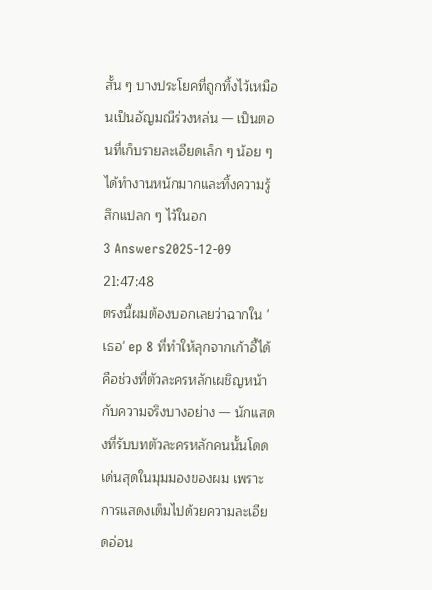สั้น ๆ บางประโยคที่ถูกทิ้งไว้เหมือนเป็นอัญมณีร่วงหล่น — เป็นตอนที่เก็บรายละเอียดเล็ก ๆ น้อย ๆ ได้ทำงานหนักมากและทิ้งความรู้สึกแปลก ๆ ไว้ในอก
3 Answers2025-12-09 21:47:48
ตรงนี้ผมต้องบอกเลยว่าฉากใน 'เธอ' ep 8 ที่ทำให้ลุกจากเก้าอี้ได้คือช่วงที่ตัวละครหลักเผชิญหน้ากับความจริงบางอย่าง — นักแสดงที่รับบทตัวละครหลักคนนั้นโดดเด่นสุดในมุมมองของผม เพราะการแสดงเต็มไปด้วยความละเอียดอ่อน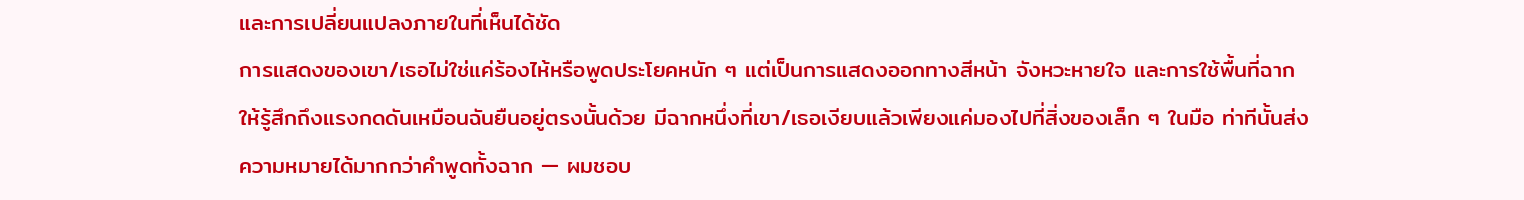และการเปลี่ยนแปลงภายในที่เห็นได้ชัด
การแสดงของเขา/เธอไม่ใช่แค่ร้องไห้หรือพูดประโยคหนัก ๆ แต่เป็นการแสดงออกทางสีหน้า จังหวะหายใจ และการใช้พื้นที่ฉากให้รู้สึกถึงแรงกดดันเหมือนฉันยืนอยู่ตรงนั้นด้วย มีฉากหนึ่งที่เขา/เธอเงียบแล้วเพียงแค่มองไปที่สิ่งของเล็ก ๆ ในมือ ท่าทีนั้นส่งความหมายได้มากกว่าคำพูดทั้งฉาก — ผมชอบ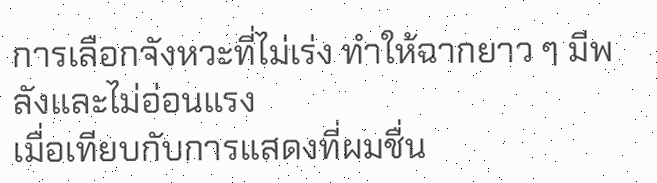การเลือกจังหวะที่ไม่เร่ง ทำให้ฉากยาว ๆ มีพลังและไม่อ่อนแรง
เมื่อเทียบกับการแสดงที่ผมชื่น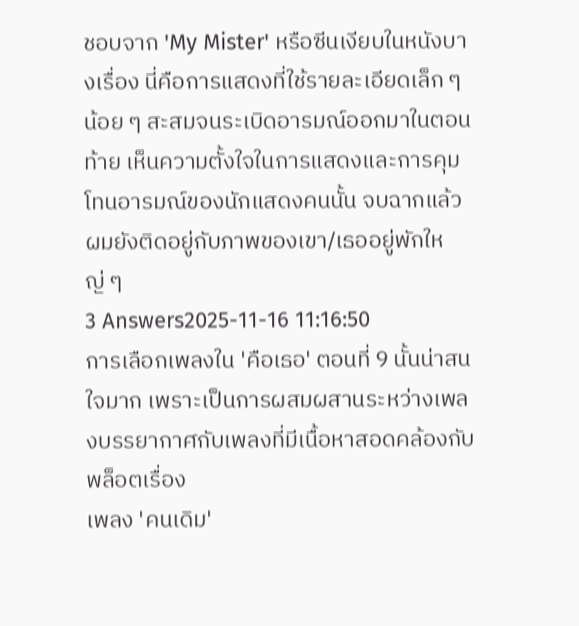ชอบจาก 'My Mister' หรือซีนเงียบในหนังบางเรื่อง นี่คือการแสดงที่ใช้รายละเอียดเล็ก ๆ น้อย ๆ สะสมจนระเบิดอารมณ์ออกมาในตอนท้าย เห็นความตั้งใจในการแสดงและการคุมโทนอารมณ์ของนักแสดงคนนั้น จบฉากแล้วผมยังติดอยู่กับภาพของเขา/เธออยู่พักใหญ่ ๆ
3 Answers2025-11-16 11:16:50
การเลือกเพลงใน 'คือเธอ' ตอนที่ 9 นั้นน่าสนใจมาก เพราะเป็นการผสมผสานระหว่างเพลงบรรยากาศกับเพลงที่มีเนื้อหาสอดคล้องกับพล็อตเรื่อง
เพลง 'คนเดิม'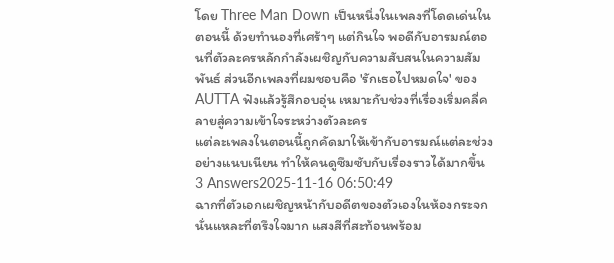โดย Three Man Down เป็นหนึ่งในเพลงที่โดดเด่นในตอนนี้ ด้วยทำนองที่เศร้าๆ แต่กินใจ พอดีกับอารมณ์ตอนที่ตัวละครหลักกำลังเผชิญกับความสับสนในความสัมพันธ์ ส่วนอีกเพลงที่ผมชอบคือ 'รักเธอไปหมดใจ' ของ AUTTA ฟังแล้วรู้สึกอบอุ่น เหมาะกับช่วงที่เรื่องเริ่มคลี่คลายสู่ความเข้าใจระหว่างตัวละคร
แต่ละเพลงในตอนนี้ถูกคัดมาให้เข้ากับอารมณ์แต่ละช่วงอย่างแนบเนียน ทำให้คนดูซึมซับกับเรื่องราวได้มากขึ้น
3 Answers2025-11-16 06:50:49
ฉากที่ตัวเอกเผชิญหน้ากับอดีตของตัวเองในห้องกระจกนั่นแหละที่ตรึงใจมาก แสงสีที่สะท้อนพร้อม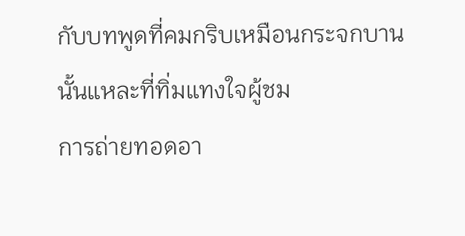กับบทพูดที่คมกริบเหมือนกระจกบานนั้นแหละที่ทิ่มแทงใจผู้ชม
การถ่ายทอดอา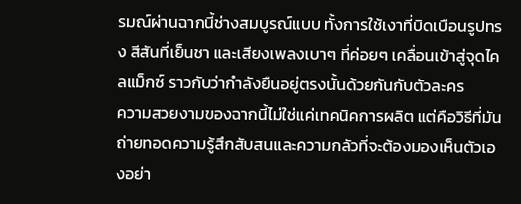รมณ์ผ่านฉากนี้ช่างสมบูรณ์แบบ ทั้งการใช้เงาที่บิดเบือนรูปทรง สีสันที่เย็นชา และเสียงเพลงเบาๆ ที่ค่อยๆ เคลื่อนเข้าสู่จุดไคลแม็กซ์ ราวกับว่ากำลังยืนอยู่ตรงนั้นด้วยกันกับตัวละคร
ความสวยงามของฉากนี้ไม่ใช่แค่เทคนิคการผลิต แต่คือวิธีที่มันถ่ายทอดความรู้สึกสับสนและความกลัวที่จะต้องมองเห็นตัวเองอย่า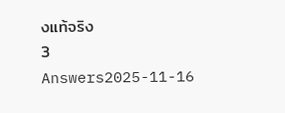งแท้จริง
3 Answers2025-11-16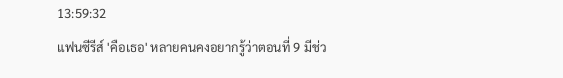13:59:32
แฟนซีรีส์ 'คือเธอ' หลายคนคงอยากรู้ว่าตอนที่ 9 มีช่ว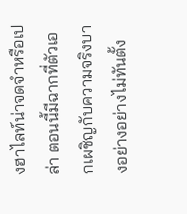งฮาไลท์น่าจดจำหรือเปล่า ตอนนี้มีฉากที่ตัวเอกเผชิญกับความจริงบางอย่างอย่างไม่ทันตั้ง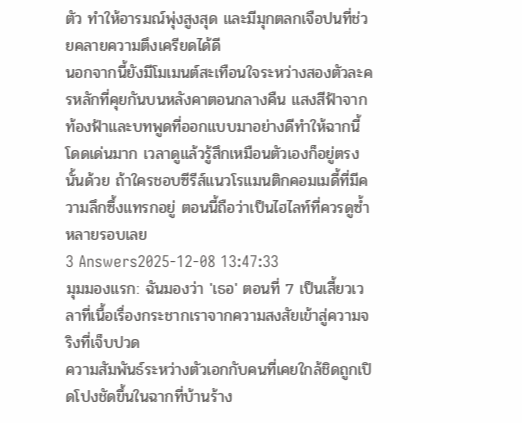ตัว ทำให้อารมณ์พุ่งสูงสุด และมีมุกตลกเจือปนที่ช่วยคลายความตึงเครียดได้ดี
นอกจากนี้ยังมีโมเมนต์สะเทือนใจระหว่างสองตัวละครหลักที่คุยกันบนหลังคาตอนกลางคืน แสงสีฟ้าจากท้องฟ้าและบทพูดที่ออกแบบมาอย่างดีทำให้ฉากนี้โดดเด่นมาก เวลาดูแล้วรู้สึกเหมือนตัวเองก็อยู่ตรงนั้นด้วย ถ้าใครชอบซีรีส์แนวโรแมนติกคอมเมดี้ที่มีความลึกซึ้งแทรกอยู่ ตอนนี้ถือว่าเป็นไฮไลท์ที่ควรดูซ้ำหลายรอบเลย
3 Answers2025-12-08 13:47:33
มุมมองแรก: ฉันมองว่า 'เธอ' ตอนที่ 7 เป็นเสี้ยวเวลาที่เนื้อเรื่องกระชากเราจากความสงสัยเข้าสู่ความจริงที่เจ็บปวด
ความสัมพันธ์ระหว่างตัวเอกกับคนที่เคยใกล้ชิดถูกเปิดโปงชัดขึ้นในฉากที่บ้านร้าง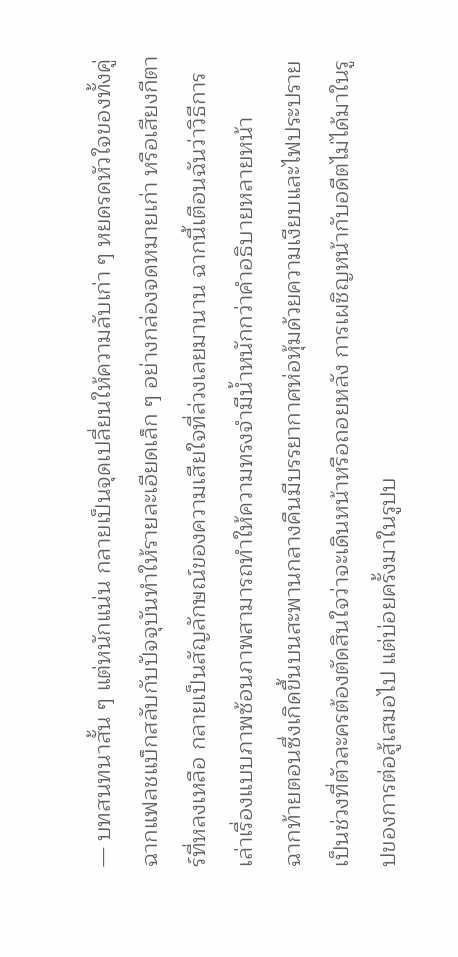— บทสนทนาสั้น ๆ แต่หนักแน่น กลายเป็นจุดเปลี่ยนให้ความลับเก่า ๆ หยดรดหัวใจของทั้งคู่ ฉากแฟลชแบ็กสลับกับปัจจุบันทำให้รายละเอียดเล็ก ๆ อย่างกล่องจดหมายเก่า หรือเสียงกีตาร์ที่หลงเหลือ กลายเป็นสัญลักษณ์ของความเสียใจที่ล่วงเลยมานาน ฉากนี้เตือนฉันว่าวิธีการเล่าเรื่องแบบภาพซ้อนภาพสามารถทำให้ความทรงจำมีน้ำหนักกว่าคำอธิบายหลายหน้า
ฉากท้ายตอนซึ่งเกิดขึ้นบนสะพานกลางคืนมีบรรยากาศห่อหุ้มด้วยความเงียบและไฟประปราย เป็นช่วงที่ตัวละครต้องตัดสินใจว่าจะเดินหน้าหรือถอยหลัง การเผชิญหน้ากับอดีตไม่ได้มาในรูปของการต่อสู้เสมอไป แต่บ่อยครั้งมาในรูปบ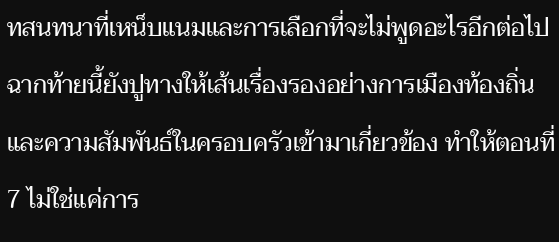ทสนทนาที่เหน็บแนมและการเลือกที่จะไม่พูดอะไรอีกต่อไป ฉากท้ายนี้ยังปูทางให้เส้นเรื่องรองอย่างการเมืองท้องถิ่นและความสัมพันธ์ในครอบครัวเข้ามาเกี่ยวข้อง ทำให้ตอนที่ 7 ไม่ใช่แค่การ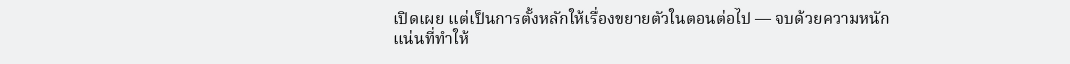เปิดเผย แต่เป็นการตั้งหลักให้เรื่องขยายตัวในตอนต่อไป — จบด้วยความหนักแน่นที่ทำให้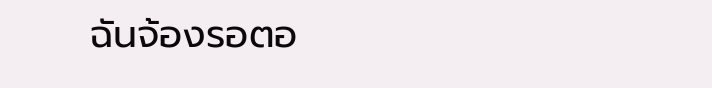ฉันจ้องรอตอ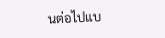นต่อไปแบ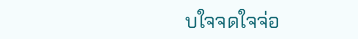บใจจดใจจ่อ